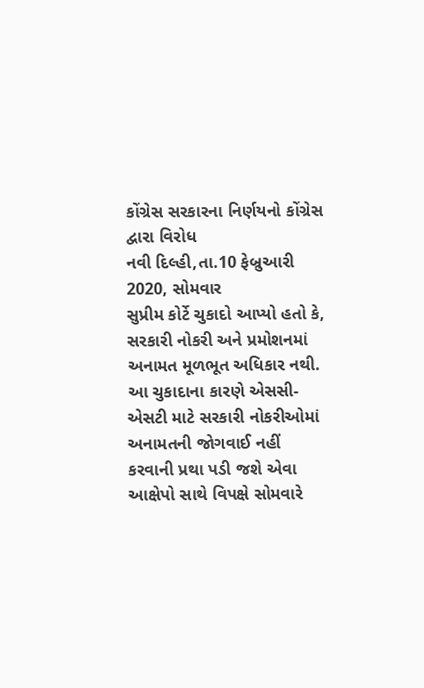કોંગ્રેસ સરકારના નિર્ણયનો કોંગ્રેસ દ્વારા વિરોધ
નવી દિલ્હી,તા.10 ફેબ્રુઆરી 2020, સોમવાર
સુપ્રીમ કોર્ટે ચુકાદો આપ્યો હતો કે, સરકારી નોકરી અને પ્રમોશનમાં અનામત મૂળભૂત અધિકાર નથી. આ ચુકાદાના કારણે એસસી-એસટી માટે સરકારી નોકરીઓમાં અનામતની જોગવાઈ નહીં કરવાની પ્રથા પડી જશે એવા આક્ષેપો સાથે વિપક્ષે સોમવારે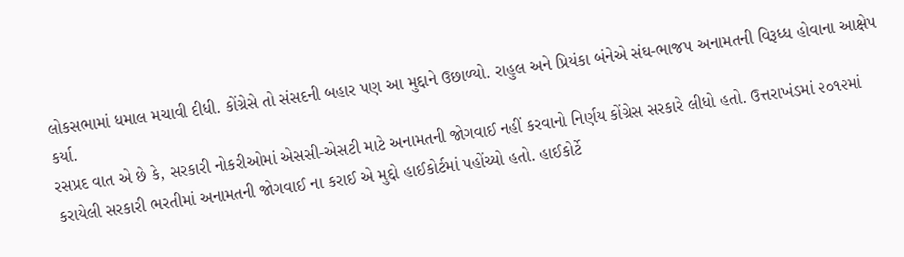લોકસભામાં ધમાલ મચાવી દીધી. કોંગ્રેસે તો સંસદની બહાર પણ આ મુદ્દાને ઉછાળ્યો. રાહુલ અને પ્રિયંકા બંનેએ સંઘ-ભાજપ અનામતની વિરૂધ્ધ હોવાના આક્ષેપ કર્યા.
રસપ્રદ વાત એ છે કે, સરકારી નોકરીઓમાં એસસી-એસટી માટે અનામતની જોગવાઈ નહીં કરવાનો નિર્ણય કોંગ્રેસ સરકારે લીધો હતો. ઉત્તરાખંડમાં ૨૦૧૨માં કરાયેલી સરકારી ભરતીમાં અનામતની જોગવાઈ ના કરાઈ એ મુદ્દો હાઈકોર્ટમાં પહોંચ્યો હતો. હાઈકોર્ટે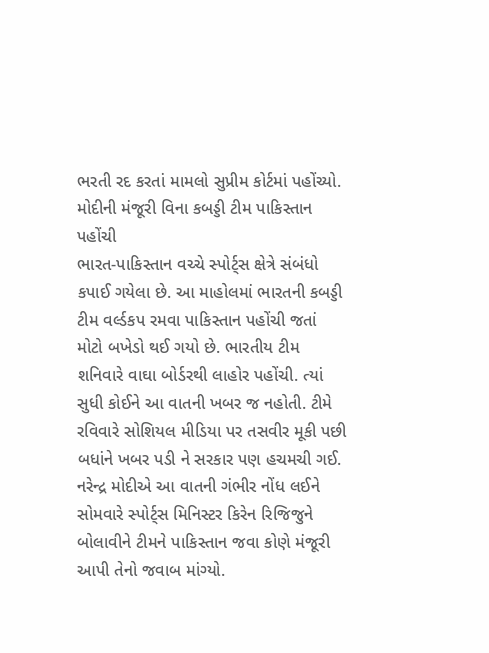ભરતી રદ કરતાં મામલો સુપ્રીમ કોર્ટમાં પહોંચ્યો.
મોદીની મંજૂરી વિના કબડ્ડી ટીમ પાકિસ્તાન પહોંચી
ભારત-પાકિસ્તાન વચ્ચે સ્પોર્ટ્સ ક્ષેત્રે સંબંધો કપાઈ ગયેલા છે. આ માહોલમાં ભારતની કબડ્ડી ટીમ વર્લ્ડકપ રમવા પાકિસ્તાન પહોંચી જતાં મોટો બખેડો થઈ ગયો છે. ભારતીય ટીમ શનિવારે વાઘા બોર્ડરથી લાહોર પહોંચી. ત્યાં સુધી કોઈને આ વાતની ખબર જ નહોતી. ટીમે રવિવારે સોશિયલ મીડિયા પર તસવીર મૂકી પછી બધાંને ખબર પડી ને સરકાર પણ હચમચી ગઈ. નરેન્દ્ર મોદીએ આ વાતની ગંભીર નોંધ લઈને સોમવારે સ્પોર્ટ્સ મિનિસ્ટર કિરેન રિજિજુને બોલાવીને ટીમને પાકિસ્તાન જવા કોણે મંજૂરી આપી તેનો જવાબ માંગ્યો.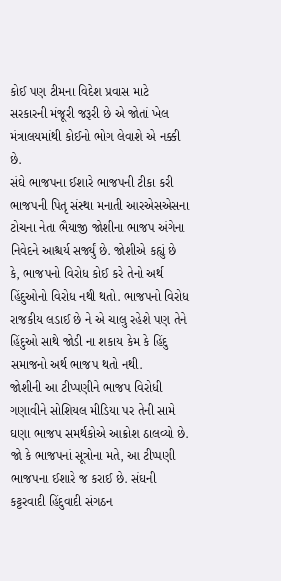કોઈ પણ ટીમના વિદેશ પ્રવાસ માટે સરકારની મંજૂરી જરૂરી છે એ જોતાં ખેલ મંત્રાલયમાંથી કોઈનો ભોગ લેવાશે એ નક્કી છે.
સંઘે ભાજપના ઈશારે ભાજપની ટીકા કરી
ભાજપની પિતૃ સંસ્થા મનાતી આરએસએસના ટોચના નેતા ભૈયાજી જોશીના ભાજપ અંગેના નિવેદને આશ્ચર્ય સર્જ્યું છે. જોશીએ કહ્યું છે કે, ભાજપનો વિરોધ કોઈ કરે તેનો અર્થ હિંદુઓનો વિરોધ નથી થતો. ભાજપનો વિરોધ રાજકીય લડાઈ છે ને એ ચાલુ રહેશે પણ તેને હિંદુઓ સાથે જોડી ના શકાય કેમ કે હિંદુ સમાજનો અર્થ ભાજપ થતો નથી.
જોશીની આ ટીપ્પણીને ભાજપ વિરોધી ગણાવીને સોશિયલ મીડિયા પર તેની સામે ઘણા ભાજપ સમર્થકોએ આક્રોશ ઠાલવ્યો છે. જો કે ભાજપનાં સૂત્રોના મતે, આ ટીપ્પણી ભાજપના ઈશારે જ કરાઈ છે. સંઘની કટ્ટરવાદી હિંદુવાદી સંગઠન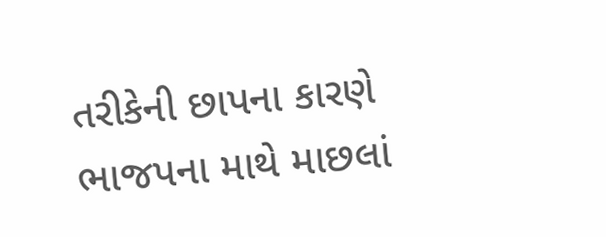તરીકેની છાપના કારણે ભાજપના માથે માછલાં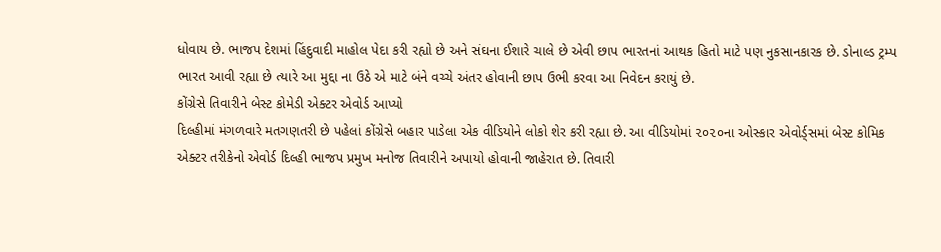ધોવાય છે. ભાજપ દેશમાં હિંદુવાદી માહોલ પેદા કરી રહ્યો છે અને સંઘના ઈશારે ચાલે છે એવી છાપ ભારતનાં આથક હિતો માટે પણ નુકસાનકારક છે. ડોનાલ્ડ ટ્રમ્પ ભારત આવી રહ્યા છે ત્યારે આ મુદ્દા ના ઉઠે એ માટે બંને વચ્ચે અંતર હોવાની છાપ ઉભી કરવા આ નિવેદન કરાયું છે.
કોંગ્રેસે તિવારીને બેસ્ટ કોમેડી એક્ટર એવોર્ડ આપ્યો
દિલ્હીમાં મંગળવારે મતગણતરી છે પહેલાં કોંગ્રેસે બહાર પાડેલા એક વીડિયોને લોકો શેર કરી રહ્યા છે. આ વીડિયોમાં ૨૦૨૦ના ઓસ્કાર એવોર્ડ્સમાં બેસ્ટ કોમિક એક્ટર તરીકેનો એવોર્ડ દિલ્હી ભાજપ પ્રમુખ મનોજ તિવારીને અપાયો હોવાની જાહેરાત છે. તિવારી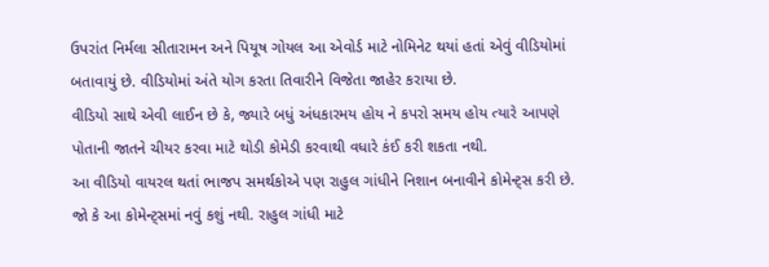ઉપરાંત નિર્મલા સીતારામન અને પિયૂષ ગોયલ આ એવોર્ડ માટે નોમિનેટ થયાં હતાં એવું વીડિયોમાં બતાવાયું છે. વીડિયોમાં અંતે યોગ કરતા તિવારીને વિજેતા જાહેર કરાયા છે.
વીડિયો સાથે એવી લાઈન છે કે, જ્યારે બધું અંધકારમય હોય ને કપરો સમય હોય ત્યારે આપણે પોતાની જાતને ચીયર કરવા માટે થોડી કોમેડી કરવાથી વધારે કંઈ કરી શકતા નથી.
આ વીડિયો વાયરલ થતાં ભાજપ સમર્થકોએ પણ રાહુલ ગાંધીને નિશાન બનાવીને કોમેન્ટ્સ કરી છે. જો કે આ કોમેન્ટ્સમાં નવું કશું નથી. રાહુલ ગાંધી માટે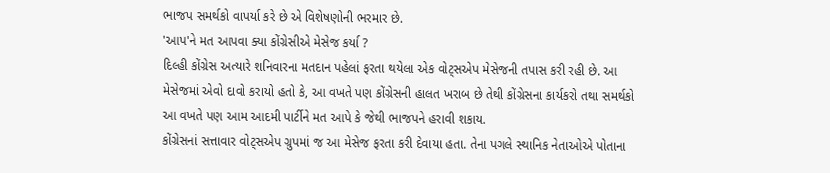ભાજપ સમર્થકો વાપર્યા કરે છે એ વિશેષણોની ભરમાર છે.
'આપ'ને મત આપવા ક્યા કોંગ્રેસીએ મેસેજ કર્યા ?
દિલ્હી કોંગ્રેસ અત્યારે શનિવારના મતદાન પહેલાં ફરતા થયેલા એક વોટ્સએપ મેસેજની તપાસ કરી રહી છે. આ મેસેજમાં એવો દાવો કરાયો હતો કે, આ વખતે પણ કોંગ્રેસની હાલત ખરાબ છે તેથી કોંગ્રેસના કાર્યકરો તથા સમર્થકો આ વખતે પણ આમ આદમી પાર્ટીને મત આપે કે જેથી ભાજપને હરાવી શકાય.
કોંગ્રેસનાં સત્તાવાર વોટ્સએપ ગ્રુપમાં જ આ મેસેજ ફરતા કરી દેવાયા હતા. તેના પગલે સ્થાનિક નેતાઓએ પોતાના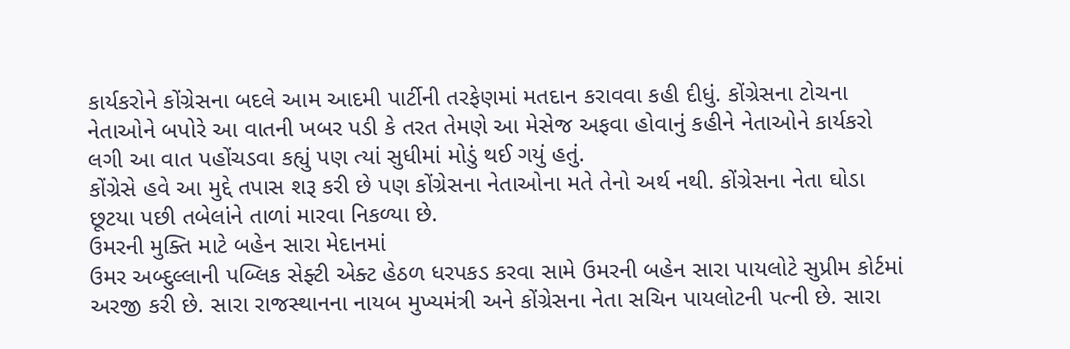કાર્યકરોને કોંગ્રેસના બદલે આમ આદમી પાર્ટીની તરફેણમાં મતદાન કરાવવા કહી દીધું. કોંગ્રેસના ટોચના નેતાઓને બપોરે આ વાતની ખબર પડી કે તરત તેમણે આ મેસેજ અફવા હોવાનું કહીને નેતાઓને કાર્યકરો લગી આ વાત પહોંચડવા કહ્યું પણ ત્યાં સુધીમાં મોડું થઈ ગયું હતું.
કોંગ્રેસે હવે આ મુદ્દે તપાસ શરૂ કરી છે પણ કોંગ્રેસના નેતાઓના મતે તેનો અર્થ નથી. કોંગ્રેસના નેતા ઘોડા છૂટયા પછી તબેલાંને તાળાં મારવા નિકળ્યા છે.
ઉમરની મુક્તિ માટે બહેન સારા મેદાનમાં
ઉમર અબ્દુલ્લાની પબ્લિક સેફ્ટી એક્ટ હેઠળ ધરપકડ કરવા સામે ઉમરની બહેન સારા પાયલોટે સુપ્રીમ કોર્ટમાં અરજી કરી છે. સારા રાજસ્થાનના નાયબ મુખ્યમંત્રી અને કોંગ્રેસના નેતા સચિન પાયલોટની પત્ની છે. સારા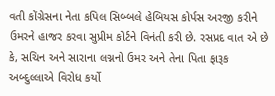વતી કોંગ્રેસના નેતા કપિલ સિબ્બલે હેબિયસ કોર્પસ અરજી કરીને ઉમરને હાજર કરવા સુપ્રીમ કોર્ટને વિનંતી કરી છે. રસપ્રદ વાત એ છે કે, સચિન અને સારાના લગ્નનો ઉમર અને તેના પિતા ફારૂક અબ્દુલ્લાએ વિરોધ કર્યો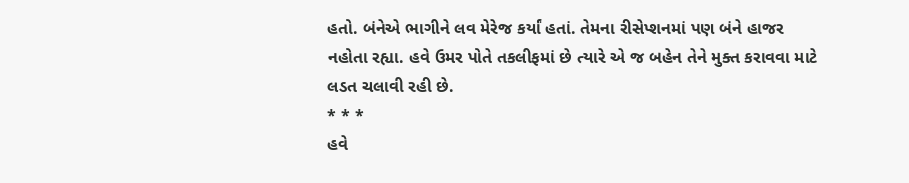હતો. બંનેએ ભાગીને લવ મેરેજ કર્યાં હતાં. તેમના રીસેપ્શનમાં પણ બંને હાજર નહોતા રહ્યા. હવે ઉમર પોતે તકલીફમાં છે ત્યારે એ જ બહેન તેને મુક્ત કરાવવા માટે લડત ચલાવી રહી છે.
* * *
હવે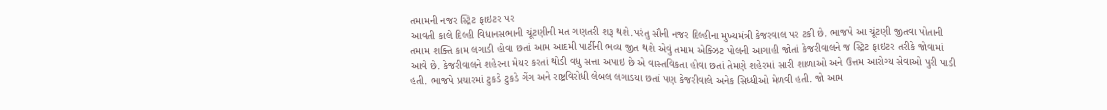તમામની નજર સ્ટ્રિટ ફાઇટર પર
આવતી કાલે દિલ્હી વિધાનસભાની ચૂંટણીની મત ગણતરી શરૂ થશે.પરંતુ સૌની નજર દિલ્હીના મુખ્યમંત્રી કેજરવાલ પર ટકી છે. ભાજપે આ ચૂંટણી જીતવા પોતાની તમામ શક્તિ કામ લગાડી હોવા છતાં આમ આદમી પાર્ટીની ભવ્ય જીત થશે એવું તમામ એક્ઝિટ પોલની આગાહી જોતાં કેજરીવાલને જ સ્ટ્રિટ ફાઇટર તરીકે જોવામાં આવે છે. કેજરીવાલને શહેરના મેયર કરતાં થોડી વધુ સત્તા અપાઇ છે એ વાસ્તવિકતા હોવા છતાં તેમણે શહેરમાં સારી શાળાઓ અને ઉત્તમ આરોગ્ય સેવાઓ પુરી પાડી હતી. ભાજપે પ્રચારમાં ટુકડે ટુકડે ગેંગ અને રાષ્ટ્રવિરોધી લેબલ લગાડયા છતાં પણ કેજરીવાલે અનેક સિધ્ધીઓ મેળવી હતી. જો આમ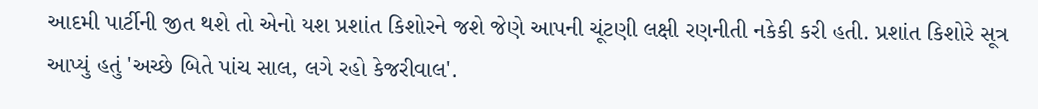આદમી પાર્ટીની જીત થશે તો એનો યશ પ્રશાંત કિશોરને જશે જેણે આપની ચૂંટણી લક્ષી રણનીતી નકેકી કરી હતી. પ્રશાંત કિશોરે સૂત્ર આપ્યું હતું 'અચ્છે બિતે પાંચ સાલ, લગે રહો કેજરીવાલ'.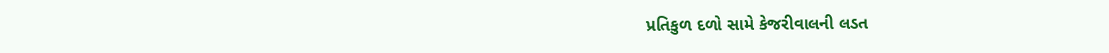પ્રતિકુળ દળો સામે કેજરીવાલની લડત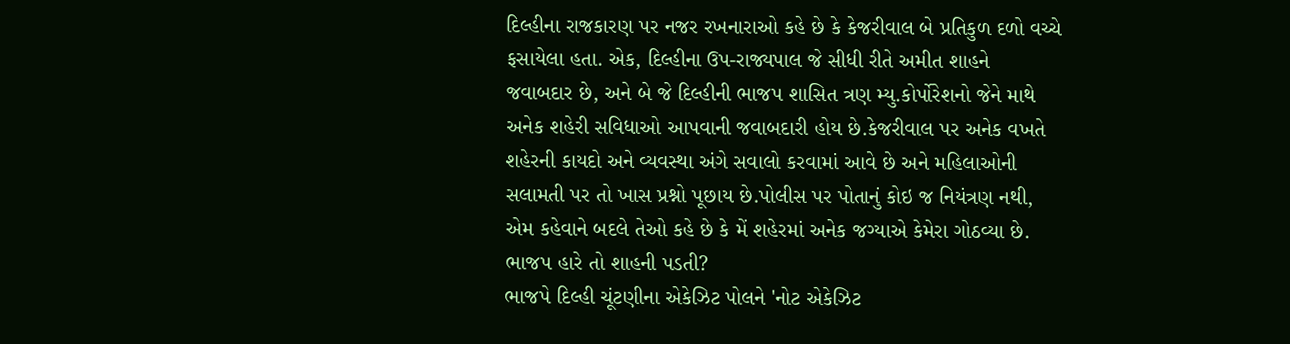દિલ્હીના રાજકારણ પર નજર રખનારાઓ કહે છે કે કેજરીવાલ બે પ્રતિકુળ દળો વચ્ચે ફસાયેલા હતા. એક, દિલ્હીના ઉપ-રાજ્યપાલ જે સીધી રીતે અમીત શાહને જવાબદાર છે, અને બે જે દિલ્હીની ભાજપ શાસિત ત્રણ મ્યુ.કોર્પોરેશનો જેને માથે અનેક શહેરી સવિધાઓ આપવાની જવાબદારી હોય છે.કેજરીવાલ પર અનેક વખતે શહેરની કાયદો અને વ્યવસ્થા અંગે સવાલો કરવામાં આવે છે અને મહિલાઓની સલામતી પર તો ખાસ પ્રશ્નો પૂછાય છે.પોલીસ પર પોતાનું કોઇ જ નિયંત્રણ નથી, એમ કહેવાને બદલે તેઓ કહે છે કે મેં શહેરમાં અનેક જગ્યાએ કેમેરા ગોઠવ્યા છે.
ભાજપ હારે તો શાહની પડતી?
ભાજપે દિલ્હી ચૂંટણીના એકેઝિટ પોલને 'નોટ એકેઝિટ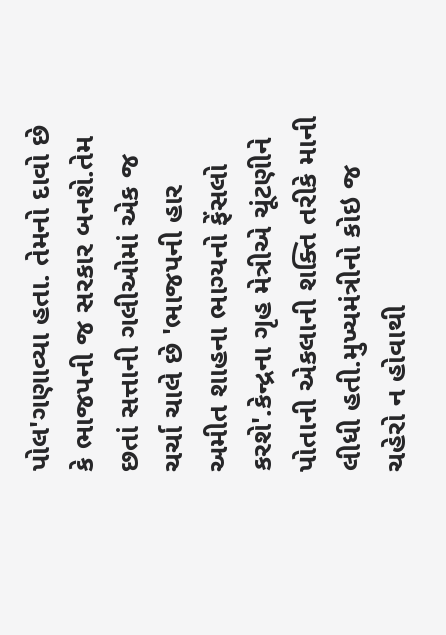પોલ'ગણાવ્યા હતા. તેમનો દાવો છે કે ભાજપની જ સરકાર બનશે.તેમ છતાં સત્તાની ગલીઓમાં એક જ ચર્ચા ચાલે છે 'ભાજપની હાર અમીત શાહના ભાગ્યનો ફેંસલો કરશે'.કેન્દ્રના ગૃહ મેત્રીએ ચૂંટણીને પોતાની એકલાની શક્તિ તરીકે માની લીધી હતી.મુખ્યમંત્રીનો કોઇ જ ચહેરો ન હોવાથી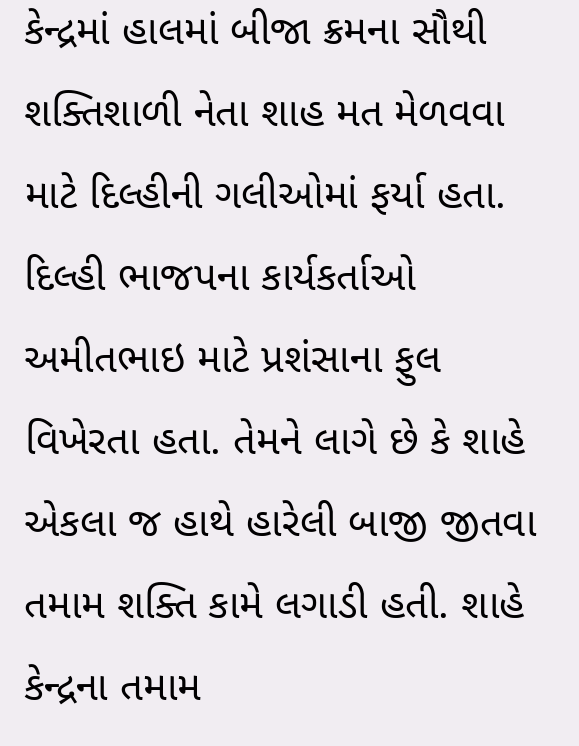કેન્દ્રમાં હાલમાં બીજા ક્રમના સૌથી શક્તિશાળી નેતા શાહ મત મેળવવા માટે દિલ્હીની ગલીઓમાં ફર્યા હતા. દિલ્હી ભાજપના કાર્યકર્તાઓ અમીતભાઇ માટે પ્રશંસાના ફુલ વિખેરતા હતા. તેમને લાગે છે કે શાહે એકલા જ હાથે હારેલી બાજી જીતવા તમામ શક્તિ કામે લગાડી હતી. શાહે કેન્દ્રના તમામ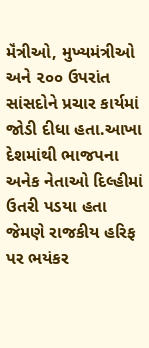મૅંત્રીઓ, મુખ્યમંત્રીઓ અને ૨૦૦ ઉપરાંત સાંસદોને પ્રચાર કાર્યમાં જોડી દીધા હતા.આખા દેશમાંથી ભાજપના અનેક નેતાઓ દિલ્હીમાં ઉતરી પડયા હતા જેમણે રાજકીય હરિફ પર ભયંકર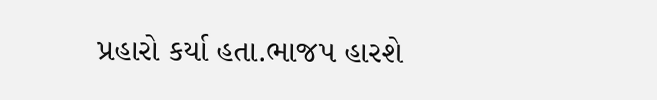પ્રહારો કર્યા હતા.ભાજપ હારશે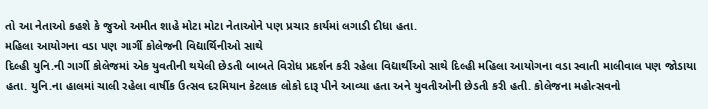તો આ નેતાઓ કહશે કે જુઓ અમીત શાહે મોટા મોટા નેતાઓને પણ પ્રચાર કાર્યમાં લગાડી દીધા હતા.
મહિલા આયોગના વડા પણ ગાર્ગી કોલેજની વિદ્યાર્થિનીઓ સાથે
દિલ્હી યુનિ.ની ગાર્ગી કોલેજમાં એક યુવતીની થયેલી છેડતી બાબતે વિરોધ પ્રદર્શન કરી રહેલા વિદ્યાર્થીઓ સાથે દિલ્હી મહિલા આયોગના વડા સ્વાતી માલીવાલ પણ જોડાયા હતા. યુનિ.ના હાલમાં ચાલી રહેલા વાર્ષીક ઉત્સવ દરમિયાન કેટલાક લોકો દારૂ પીને આવ્યા હતા અને યુવતીઓની છેડતી કરી હતી. કોલેજના મહોત્સવનો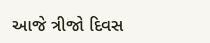આજે ત્રીજો દિવસ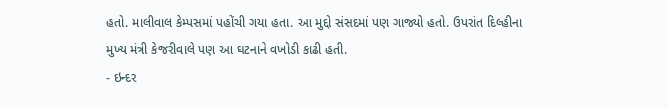હતો. માલીવાલ કેમ્પસમાં પહોંચી ગયા હતા. આ મુદ્દો સંસદમાં પણ ગાજ્યો હતો. ઉપરાંત દિલ્હીના મુખ્ય મંત્રી કેજરીવાલે પણ આ ઘટનાને વખોડી કાઢી હતી.
- ઇન્દર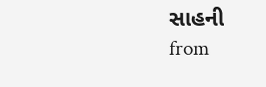સાહની
from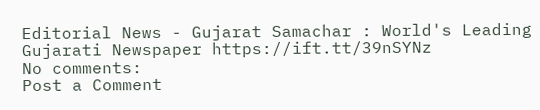Editorial News - Gujarat Samachar : World's Leading Gujarati Newspaper https://ift.tt/39nSYNz
No comments:
Post a Comment